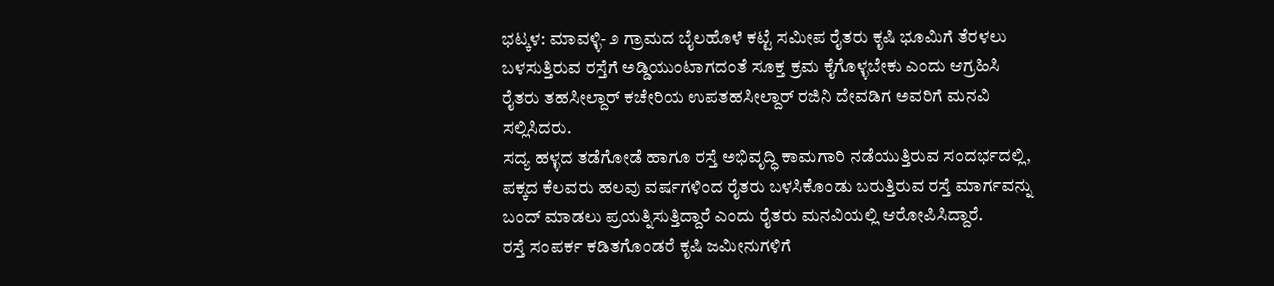ಭಟ್ಕಳ: ಮಾವಳ್ಳಿ- ೨ ಗ್ರಾಮದ ಬೈಲಹೊಳೆ ಕಟ್ಟೆ ಸಮೀಪ ರೈತರು ಕೃಷಿ ಭೂಮಿಗೆ ತೆರಳಲು ಬಳಸುತ್ತಿರುವ ರಸ್ತೆಗೆ ಅಡ್ಡಿಯುಂಟಾಗದಂತೆ ಸೂಕ್ತ ಕ್ರಮ ಕೈಗೊಳ್ಳಬೇಕು ಎಂದು ಆಗ್ರಹಿಸಿ ರೈತರು ತಹಸೀಲ್ದಾರ್ ಕಚೇರಿಯ ಉಪತಹಸೀಲ್ದಾರ್ ರಜಿನಿ ದೇವಡಿಗ ಅವರಿಗೆ ಮನವಿ ಸಲ್ಲಿಸಿದರು.
ಸದ್ಯ ಹಳ್ಳದ ತಡೆಗೋಡೆ ಹಾಗೂ ರಸ್ತೆ ಅಭಿವೃದ್ಧಿ ಕಾಮಗಾರಿ ನಡೆಯುತ್ತಿರುವ ಸಂದರ್ಭದಲ್ಲಿ, ಪಕ್ಕದ ಕೆಲವರು ಹಲವು ವರ್ಷಗಳಿಂದ ರೈತರು ಬಳಸಿಕೊಂಡು ಬರುತ್ತಿರುವ ರಸ್ತೆ ಮಾರ್ಗವನ್ನು ಬಂದ್ ಮಾಡಲು ಪ್ರಯತ್ನಿಸುತ್ತಿದ್ದಾರೆ ಎಂದು ರೈತರು ಮನವಿಯಲ್ಲಿ ಆರೋಪಿಸಿದ್ದಾರೆ.
ರಸ್ತೆ ಸಂಪರ್ಕ ಕಡಿತಗೊಂಡರೆ ಕೃಷಿ ಜಮೀನುಗಳಿಗೆ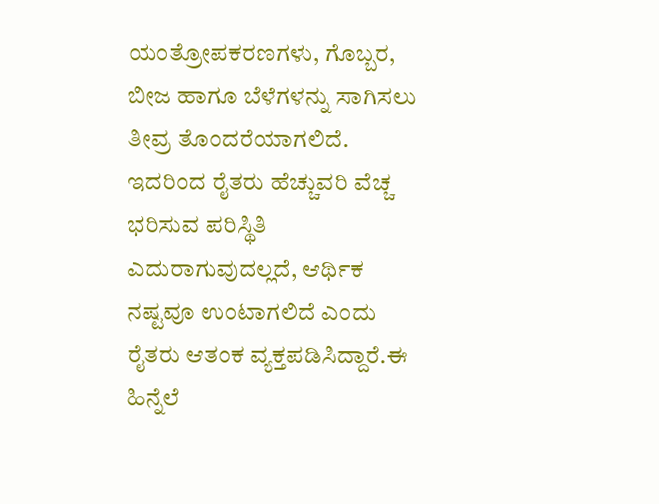ಯಂತ್ರೋಪಕರಣಗಳು, ಗೊಬ್ಬರ, ಬೀಜ ಹಾಗೂ ಬೆಳೆಗಳನ್ನು ಸಾಗಿಸಲು ತೀವ್ರ ತೊಂದರೆಯಾಗಲಿದೆ. ಇದರಿಂದ ರೈತರು ಹೆಚ್ಚುವರಿ ವೆಚ್ಚ ಭರಿಸುವ ಪರಿಸ್ಥಿತಿ ಎದುರಾಗುವುದಲ್ಲದೆ, ಆರ್ಥಿಕ ನಷ್ಟವೂ ಉಂಟಾಗಲಿದೆ ಎಂದು ರೈತರು ಆತಂಕ ವ್ಯಕ್ತಪಡಿಸಿದ್ದಾರೆ.ಈ ಹಿನ್ನೆಲೆ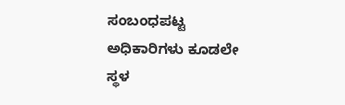ಸಂಬಂಧಪಟ್ಟ ಅಧಿಕಾರಿಗಳು ಕೂಡಲೇ ಸ್ಥಳ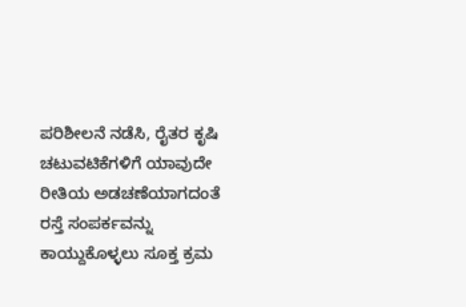ಪರಿಶೀಲನೆ ನಡೆಸಿ, ರೈತರ ಕೃಷಿ ಚಟುವಟಿಕೆಗಳಿಗೆ ಯಾವುದೇ ರೀತಿಯ ಅಡಚಣೆಯಾಗದಂತೆ ರಸ್ತೆ ಸಂಪರ್ಕವನ್ನು ಕಾಯ್ದುಕೊಳ್ಳಲು ಸೂಕ್ತ ಕ್ರಮ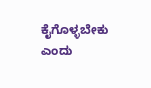ಕೈಗೊಳ್ಳಬೇಕು ಎಂದು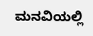ಮನವಿಯಲ್ಲಿ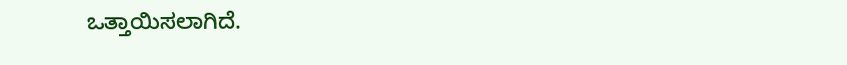ಒತ್ತಾಯಿಸಲಾಗಿದೆ.